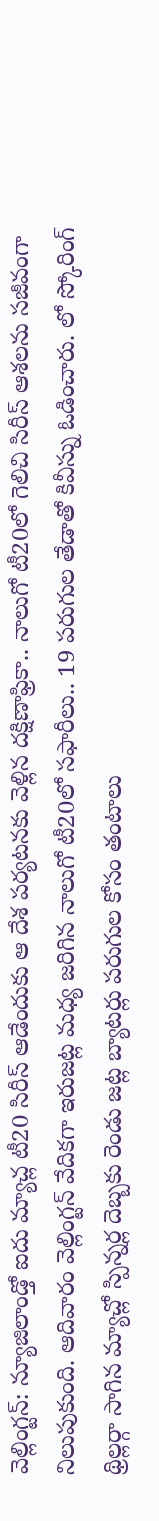వెల్లింగ్టన్: న్యూజిలాండ్తో ఐదు మ్యాచ్ల టీ20 సిరీస్ ఆడేందుకు ఆ దేశ పర్యటనకు వెళ్లిన దక్షిణాఫ్రికా.. నాలుగో టీ20లో గెలిచి సిరీస్ ఆశలను సజీవంగా నిలుపుకుంది. ఆదివారం వెల్లింగ్టన్ వేదికగా ఇరుజట్ల మధ్య జరిగిన నాలుగో టీ20లో సఫారీలు.. 19 పరుగుల తేడాతో కివీస్ను ఓడించారు. లో స్కోరింగ్ థ్రిల్లర్గా సాగిన మ్యాచ్లో స్పిన్నర్ల దెబ్బకు రెండు జట్ల బ్యాటర్లు పరుగుల కోసం తంటాలు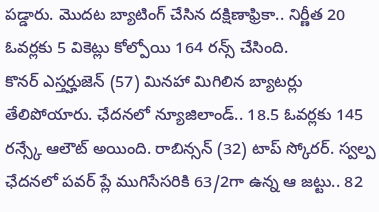పడ్డారు. మొదట బ్యాటింగ్ చేసిన దక్షిణాఫ్రికా.. నిర్ణీత 20 ఓవర్లకు 5 వికెట్లు కోల్పోయి 164 రన్స్ చేసింది.
కొనర్ ఎస్తర్హుజెన్ (57) మినహా మిగిలిన బ్యాటర్లు తేలిపోయారు. ఛేదనలో న్యూజిలాండ్.. 18.5 ఓవర్లకు 145 రన్స్కే ఆలౌట్ అయింది. రాబిన్సన్ (32) టాప్ స్కోరర్. స్వల్ప ఛేదనలో పవర్ ప్లే ముగిసేసరికి 63/2గా ఉన్న ఆ జట్టు.. 82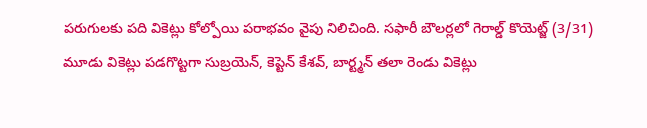పరుగులకు పది వికెట్లు కోల్పోయి పరాభవం వైపు నిలిచింది. సఫారీ బౌలర్లలో గెరాల్డ్ కొయెట్జ్ (3/31) మూడు వికెట్లు పడగొట్టగా సుబ్రయెన్, కెప్టెన్ కేశవ్, బార్ట్మన్ తలా రెండు వికెట్లు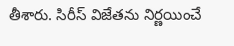తీశారు. సిరీస్ విజేతను నిర్ణయించే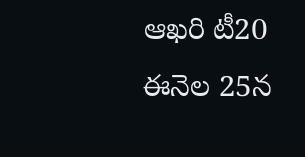ఆఖరి టీ20 ఈనెల 25న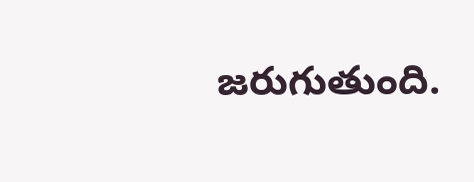జరుగుతుంది.